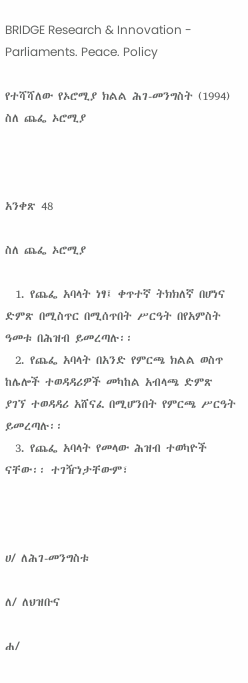BRIDGE Research & Innovation - Parliaments. Peace. Policy

የተሻሻለው የኦሮሚያ ክልል ሕገ-መንግስት (1994) ስለ ጨፌ ኦሮሚያ



አንቀጽ 48

ስለ ጨፌ ኦሮሚያ

  1. የጨፌ አባላት ነፃ፤ ቀጥተኛ ትክክለኛ በሆነና ድምጽ በሚስጥር በሚሰጥበት ሥርዓት በየአምስት ዓመቱ በሕዝብ ይመረጣሉ፡፡
  2. የጨፌ አባላት በአንድ የምርጫ ክልል ወስጥ ከሌሎች ተወዳዳሪዎች መካከል አብላጫ ድምጽ ያገኘ ተወዳዳሪ አሸናፈ በሚሆንበት የምርጫ ሥርዓት ይመረጣሉ፡፡
  3. የጨፌ አባላት የመላው ሕዝብ ተወካዮች ናቸው፡፡ ተገዥነታቸውም፣



ሀ/ ለሕገ-መንግስቱ

ለ/ ለህዝቡና

ሐ/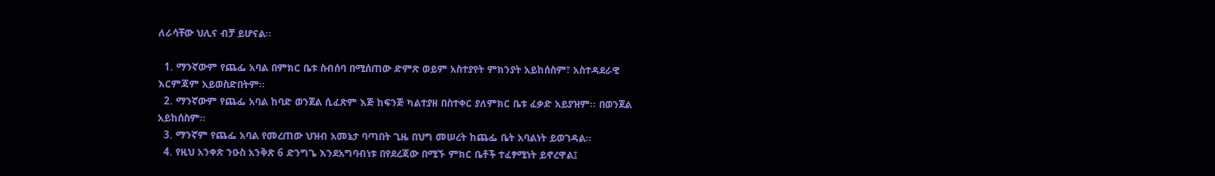ለራሳቸው ህሊና ብቻ ይሆናል፡፡

  1. ማንኛውም የጨፌ አባል በምክር ቤቱ ስብሰባ በሚሰጠው ድምጽ ወይም አስተያየት ምክንያት አይከሰስም፣ አስተዳደራዊ እርምጃም አይወስድበትም፡፡
  2. ማንኛውም የጨፌ አባል ከባድ ወንጀል ሲፈጽም እጅ ከፍንጅ ካልተያዘ በስተቀር ያለምክር ቤቱ ፈቃድ አይያዝም፡፡ በወንጀል አይከሰስም፡፡
  3. ማንኛም የጨፌ አባል የመረጠው ህዝብ አመኔታ ባጣበት ጊዜ በህግ መሠረት ከጨፌ ቤት አባልነት ይወገዳል፡፡
  4. የዚህ አንቀጽ ንዑስ አንቅጽ 6 ድንግጌ እንደአግባብነቱ በየደረጃው በሚኙ ምክር ቤቶች ተፈፃሚነት ይኖረዋል፤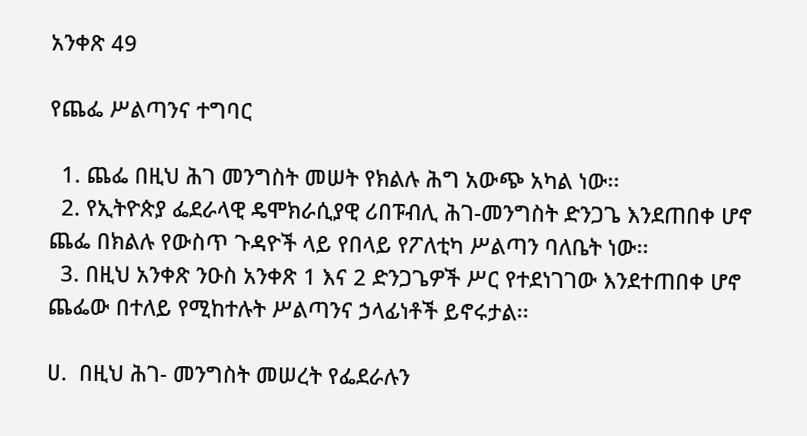አንቀጽ 49

የጨፌ ሥልጣንና ተግባር

  1. ጨፌ በዚህ ሕገ መንግስት መሠት የክልሉ ሕግ አውጭ አካል ነው፡፡
  2. የኢትዮጵያ ፌደራላዊ ዴሞክራሲያዊ ሪበፑብሊ ሕገ-መንግስት ድንጋጌ እንደጠበቀ ሆኖ ጨፌ በክልሉ የውስጥ ጉዳዮች ላይ የበላይ የፖለቲካ ሥልጣን ባለቤት ነው፡፡
  3. በዚህ አንቀጽ ንዑስ አንቀጽ 1 እና 2 ድንጋጌዎች ሥር የተደነገገው እንደተጠበቀ ሆኖ ጨፌው በተለይ የሚከተሉት ሥልጣንና ኃላፊነቶች ይኖሩታል፡፡

ሀ.  በዚህ ሕገ- መንግስት መሠረት የፌደራሉን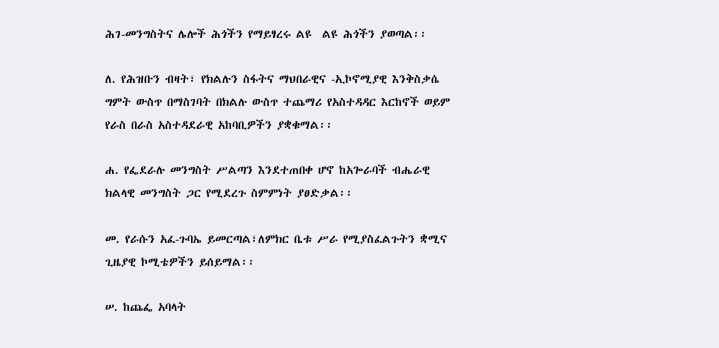ሕገ-መንግስትና ሌሎች ሕጎችን የማይፃረሩ ልዩ  ልዩ ሕጎችን ያወጣል፡፡

ለ. የሕዝቡን ብዛት፣ የክልሉን ስፋትና ማህበራዊና -ኢኮኖሚያዊ እንቅስቃሴ ግምት ውስጥ በማስገባት በክልሉ ውስጥ ተጨማሪ የአስተዳዳር እርከኖች ወይም የራስ በራስ አስተዳደራዊ አከባቢዎችን ያቋቁማል፡፡

ሐ. የፌደራሉ መንግስት ሥልጣን እንደተጠበቀ ሆኖ ከአጐራባች ብሔራዊ ክልላዊ መንግስት ጋር የሚደረጉ ስምምነት ያፀድቃል፡፡

መ. የራሱን አፈ-ጉባኤ ይመርጣል፣ለምክር ቤቱ ሥራ የሚያስፈልጉትን ቋሚና ጊዜያዊ ኮሚቴዎችን ይሰይማል፡፡

ሠ. ከጨፌ አባላት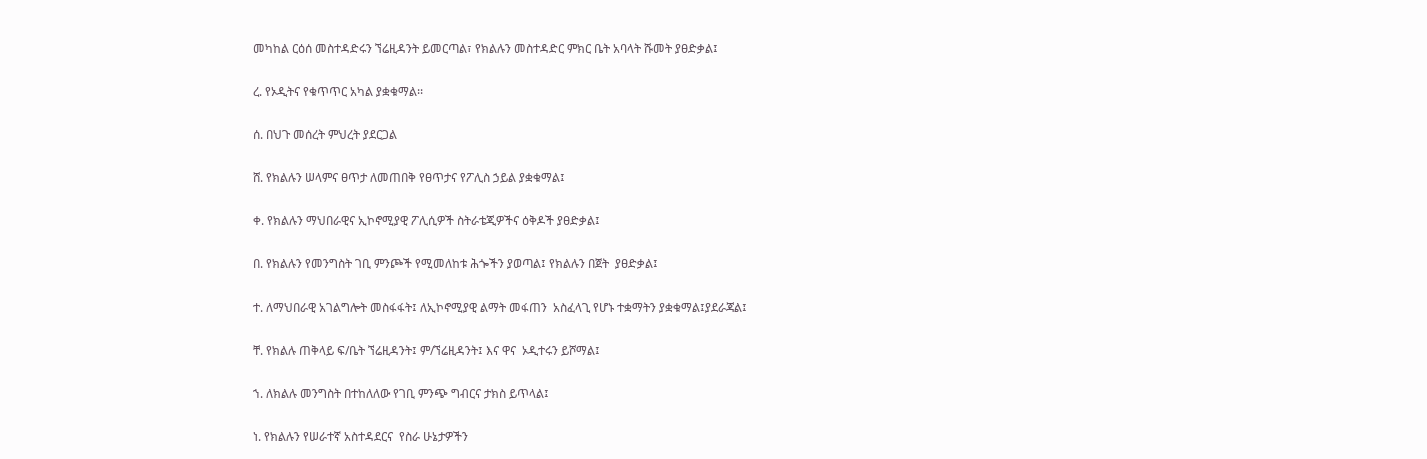መካከል ርዕሰ መስተዳድሩን ኘሬዚዳንት ይመርጣል፣ የክልሉን መስተዳድር ምክር ቤት አባላት ሹመት ያፀድቃል፤

ረ. የኦዲትና የቁጥጥር አካል ያቋቁማል፡፡

ሰ. በህጉ መሰረት ምህረት ያደርጋል

ሸ. የክልሉን ሠላምና ፀጥታ ለመጠበቅ የፀጥታና የፖሊስ ኃይል ያቋቁማል፤

ቀ. የክልሉን ማህበራዊና ኢኮኖሚያዊ ፖሊሲዎች ስትራቴጂዎችና ዕቅዶች ያፀድቃል፤

በ. የክልሉን የመንግስት ገቢ ምንጮች የሚመለከቱ ሕጐችን ያወጣል፤ የክልሉን በጀት  ያፀድቃል፤

ተ. ለማህበራዊ አገልግሎት መስፋፋት፤ ለኢኮኖሚያዊ ልማት መፋጠን  አስፈላጊ የሆኑ ተቋማትን ያቋቁማል፤ያደራጃል፤

ቸ. የክልሉ ጠቅላይ ፍ/ቤት ኘሬዚዳንት፤ ም/ኘሬዚዳንት፤ እና ዋና  ኦዲተሩን ይሾማል፤

ኀ. ለክልሉ መንግስት በተከለለው የገቢ ምንጭ ግብርና ታክስ ይጥላል፤

ነ. የክልሉን የሠራተኛ አስተዳደርና  የስራ ሁኔታዎችን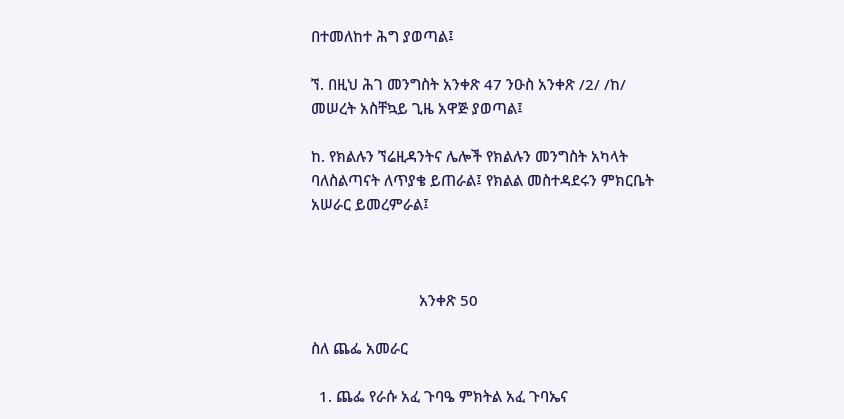በተመለከተ ሕግ ያወጣል፤

ኘ. በዚህ ሕገ መንግስት አንቀጽ 47 ንዑስ አንቀጽ /2/ /ከ/ መሠረት አስቸኳይ ጊዜ አዋጅ ያወጣል፤

ከ. የክልሉን ኘሬዚዳንትና ሌሎች የክልሉን መንግስት አካላት ባለስልጣናት ለጥያቄ ይጠራል፤ የክልል መስተዳደሩን ምክርቤት አሠራር ይመረምራል፤



                           አንቀጽ 50

ስለ ጨፌ አመራር

  1. ጨፌ የራሱ አፈ ጉባዔ ምክትል አፈ ጉባኤና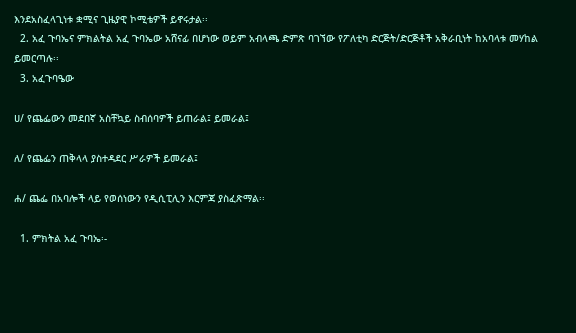እንደአስፈላጊነቱ ቋሚና ጊዜያዊ ኮሚቴዎች ይኖሩታል፡፡
  2. አፈ ጉባኤና ምክልትል አፈ ጉባኤው አሸናፊ በሆነው ወይም አብላጫ ድምጽ ባገኘው የፖለቲካ ድርጅት/ድርጅቶች አቅራቢነት ከአባላቱ መሃከል ይመርጣሉ፡፡
  3. አፈጉባዔው

ሀ/ የጨፌውን መደበኛ አስቸኳይ ስብሰባዎች ይጠራል፤ ይመራል፤

ለ/ የጨፌን ጠቅላላ ያስተዳደር ሥራዎች ይመራል፤

ሐ/ ጨፌ በአባሎች ላይ የወሰነውን የዲሲፒሊን እርምጃ ያስፈጽማል፡፡

  1. ምክትል አፈ ጉባኤ፡-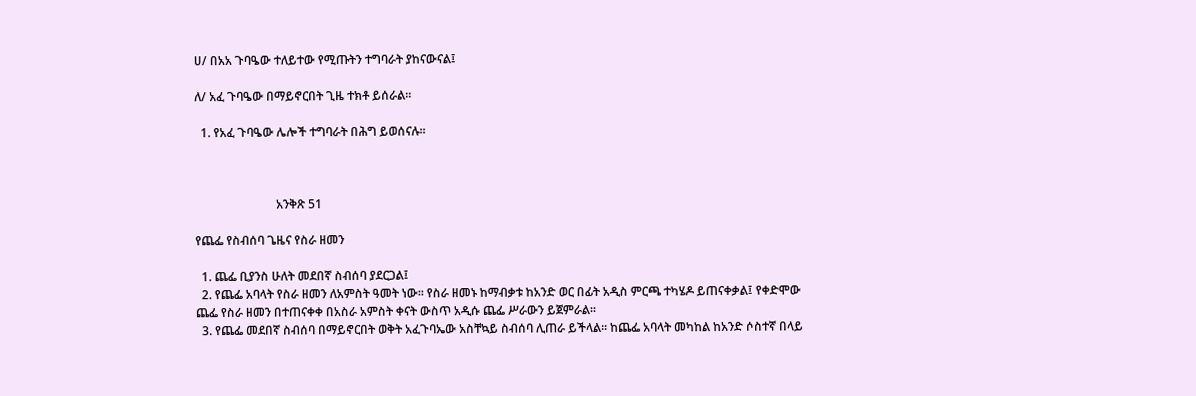ሀ/ በአአ ጉባዔው ተለይተው የሚጡትን ተግባራት ያከናውናል፤

ለ/ አፈ ጉባዔው በማይኖርበት ጊዜ ተክቶ ይሰራል፡፡

  1. የአፈ ጉባዔው ሌሎች ተግባራት በሕግ ይወሰናሉ፡፡



                           አንቅጽ 51

የጨፌ የስብሰባ ጌዜና የስራ ዘመን

  1. ጨፌ ቢያንስ ሁለት መደበኛ ስብሰባ ያደርጋል፤
  2. የጨፌ አባላት የስራ ዘመን ለአምስት ዓመት ነው፡፡ የስራ ዘመኑ ከማብቃቱ ከአንድ ወር በፊት አዲስ ምርጫ ተካሄዶ ይጠናቀቃል፤ የቀድሞው ጨፌ የስራ ዘመን በተጠናቀቀ በአስራ አምስት ቀናት ውስጥ አዲሱ ጨፌ ሥራውን ይጀምራል፡፡
  3. የጨፌ መደበኛ ስብሰባ በማይኖርበት ወቅት አፈጉባኤው አስቸኳይ ስብሰባ ሊጠራ ይችላል፡፡ ከጨፌ አባላት መካከል ከአንድ ሶስተኛ በላይ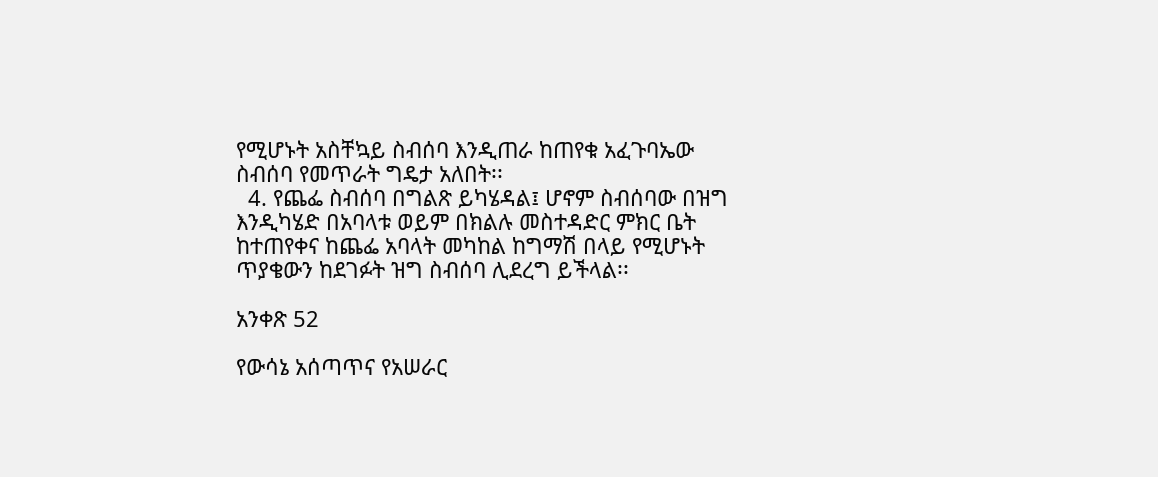የሚሆኑት አስቸኳይ ስብሰባ እንዲጠራ ከጠየቁ አፈጉባኤው ስብሰባ የመጥራት ግዴታ አለበት፡፡
  4. የጨፌ ስብሰባ በግልጽ ይካሄዳል፤ ሆኖም ስብሰባው በዝግ እንዲካሄድ በአባላቱ ወይም በክልሉ መስተዳድር ምክር ቤት ከተጠየቀና ከጨፌ አባላት መካከል ከግማሽ በላይ የሚሆኑት ጥያቄውን ከደገፉት ዝግ ስብሰባ ሊደረግ ይችላል፡፡

አንቀጽ 52

የውሳኔ አሰጣጥና የአሠራር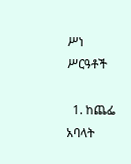ሥነ ሥርዓቶች

  1. ከጨፌ አባላት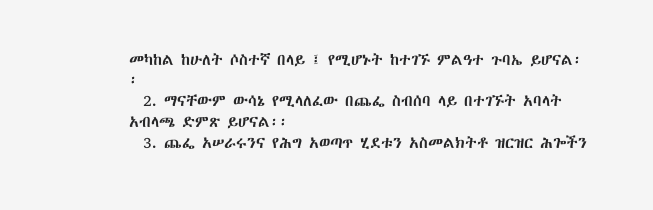መካከል ከሁለት ሶስተኛ በላይ ፤ የሚሆኑት ከተገኙ ምልዓተ ጉባኤ ይሆናል፡፡
  2. ማናቸውም ውሳኔ የሚላለፈው በጨፌ ስብሰባ ላይ በተገኙት አባላት አብላጫ ድምጽ ይሆናል፡፡
  3. ጨፌ አሠራሩንና የሕግ አወጣጥ ሂደቱን አስመልክትቶ ዝርዝር ሕጐችን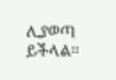ሊያወጣ ይችላል፡፡